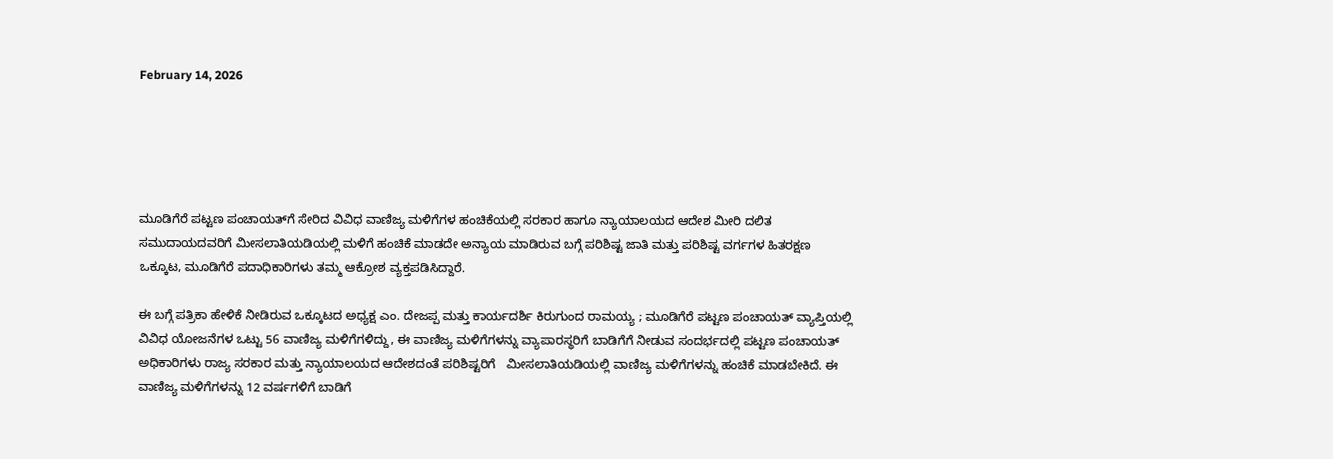February 14, 2026





ಮೂಡಿಗೆರೆ ಪಟ್ಟಣ ಪಂಚಾಯತ್‌ಗೆ ಸೇರಿದ ವಿವಿಧ ವಾಣಿಜ್ಯ ಮಳಿಗೆಗಳ ಹಂಚಿಕೆಯಲ್ಲಿ ಸರಕಾರ ಹಾಗೂ ನ್ಯಾಯಾಲಯದ ಆದೇಶ ಮೀರಿ ದಲಿತ ಸಮುದಾಯದವರಿಗೆ ಮೀಸಲಾತಿಯಡಿಯಲ್ಲಿ ಮಳಿಗೆ ಹಂಚಿಕೆ ಮಾಡದೇ ಅನ್ಯಾಯ ಮಾಡಿರುವ ಬಗ್ಗೆ ಪರಿಶಿಷ್ಟ ಜಾತಿ ಮತ್ತು ಪರಿಶಿಷ್ಟ ವರ್ಗಗಳ ಹಿತರಕ್ಷಣ ಒಕ್ಕೂಟ, ಮೂಡಿಗೆರೆ ಪದಾಧಿಕಾರಿಗಳು ತಮ್ಮ ಆಕ್ರೋಶ ವ್ಯಕ್ತಪಡಿಸಿದ್ದಾರೆ.

ಈ ಬಗ್ಗೆ ಪತ್ರಿಕಾ ಹೇಳಿಕೆ ನೀಡಿರುವ ಒಕ್ಕೂಟದ ಅಧ್ಯಕ್ಷ ಎಂ. ದೇಜಪ್ಪ ಮತ್ತು ಕಾರ್ಯದರ್ಶಿ ಕಿರುಗುಂದ ರಾಮಯ್ಯ ; ಮೂಡಿಗೆರೆ ಪಟ್ಟಣ ಪಂಚಾಯತ್ ವ್ಯಾಪ್ತಿಯಲ್ಲಿ ವಿವಿಧ ಯೋಜನೆಗಳ ಒಟ್ಟು 56 ವಾಣಿಜ್ಯ ಮಳಿಗೆಗಳಿದ್ದು, ಈ ವಾಣಿಜ್ಯ ಮಳಿಗೆಗಳನ್ನು ವ್ಯಾಪಾರಸ್ಥರಿಗೆ ಬಾಡಿಗೆಗೆ ನೀಡುವ ಸಂದರ್ಭದಲ್ಲಿ ಪಟ್ಟಣ ಪಂಚಾಯತ್ ಅಧಿಕಾರಿಗಳು ರಾಜ್ಯ ಸರಕಾರ ಮತ್ತು ನ್ಯಾಯಾಲಯದ ಆದೇಶದಂತೆ ಪರಿಶಿಷ್ಟರಿಗೆ   ಮೀಸಲಾತಿಯಡಿಯಲ್ಲಿ ವಾಣಿಜ್ಯ ಮಳಿಗೆಗಳನ್ನು ಹಂಚಿಕೆ ಮಾಡಬೇಕಿದೆ. ಈ ವಾಣಿಜ್ಯ ಮಳಿಗೆಗಳನ್ನು 12 ವರ್ಷಗಳಿಗೆ ಬಾಡಿಗೆ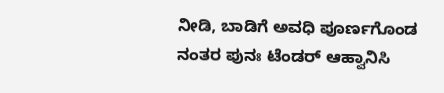ನೀಡಿ, ಬಾಡಿಗೆ ಅವಧಿ ಪೂರ್ಣಗೊಂಡ ನಂತರ ಪುನಃ ಟೆಂಡರ್ ಆಹ್ವಾನಿಸಿ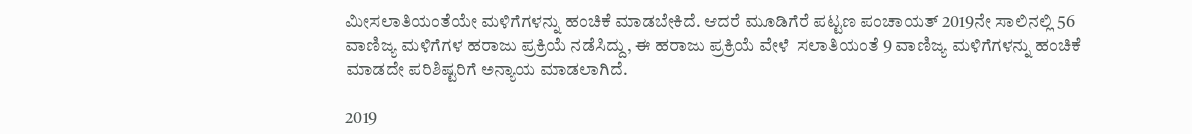ಮೀಸಲಾತಿಯಂತೆಯೇ ಮಳಿಗೆಗಳನ್ನು ಹಂಚಿಕೆ ಮಾಡಬೇಕಿದೆ. ಆದರೆ ಮೂಡಿಗೆರೆ ಪಟ್ಟಣ ಪಂಚಾಯತ್ 2019ನೇ ಸಾಲಿನಲ್ಲಿ 56 ವಾಣಿಜ್ಯ ಮಳಿಗೆಗಳ ಹರಾಜು ಪ್ರಕ್ರಿಯೆ ನಡೆಸಿದ್ದು, ಈ ಹರಾಜು ಪ್ರಕ್ರಿಯೆ ವೇಳೆ  ಸಲಾತಿಯಂತೆ 9 ವಾಣಿಜ್ಯ ಮಳಿಗೆಗಳನ್ನು ಹಂಚಿಕೆ ಮಾಡದೇ ಪರಿಶಿಷ್ಟರಿಗೆ ಅನ್ಯಾಯ ಮಾಡಲಾಗಿದೆ.

2019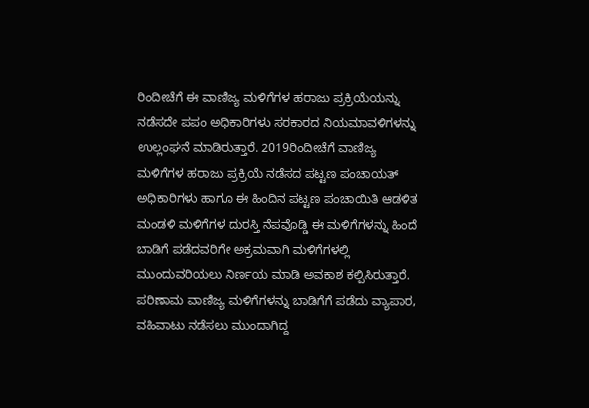ರಿಂದೀಚೆಗೆ ಈ ವಾಣಿಜ್ಯ ಮಳಿಗೆಗಳ ಹರಾಜು ಪ್ರಕ್ರಿಯೆಯನ್ನು ನಡೆಸದೇ ಪಪಂ ಅಧಿಕಾರಿಗಳು ಸರಕಾರದ ನಿಯಮಾವಳಿಗಳನ್ನು ಉಲ್ಲಂಘನೆ ಮಾಡಿರುತ್ತಾರೆ. 2019ರಿಂದೀಚೆಗೆ ವಾಣಿಜ್ಯ ಮಳಿಗೆಗಳ ಹರಾಜು ಪ್ರಕ್ರಿಯೆ ನಡೆಸದ ಪಟ್ಟಣ ಪಂಚಾಯತ್ ಅಧಿಕಾರಿಗಳು ಹಾಗೂ ಈ ಹಿಂದಿನ ಪಟ್ಟಣ ಪಂಚಾಯಿತಿ ಆಡಳಿತ ಮಂಡಳಿ ಮಳಿಗೆಗಳ ದುರಸ್ತಿ ನೆಪವೊಡ್ಡಿ ಈ ಮಳಿಗೆಗಳನ್ನು ಹಿಂದೆ ಬಾಡಿಗೆ ಪಡೆದವರಿಗೇ ಅಕ್ರಮವಾಗಿ ಮಳಿಗೆಗಳಲ್ಲಿ ಮುಂದುವರಿಯಲು ನಿರ್ಣಯ ಮಾಡಿ ಅವಕಾಶ ಕಲ್ಪಿಸಿರುತ್ತಾರೆ. ಪರಿಣಾಮ ವಾಣಿಜ್ಯ ಮಳಿಗೆಗಳನ್ನು ಬಾಡಿಗೆಗೆ ಪಡೆದು ವ್ಯಾಪಾರ, ವಹಿವಾಟು ನಡೆಸಲು ಮುಂದಾಗಿದ್ದ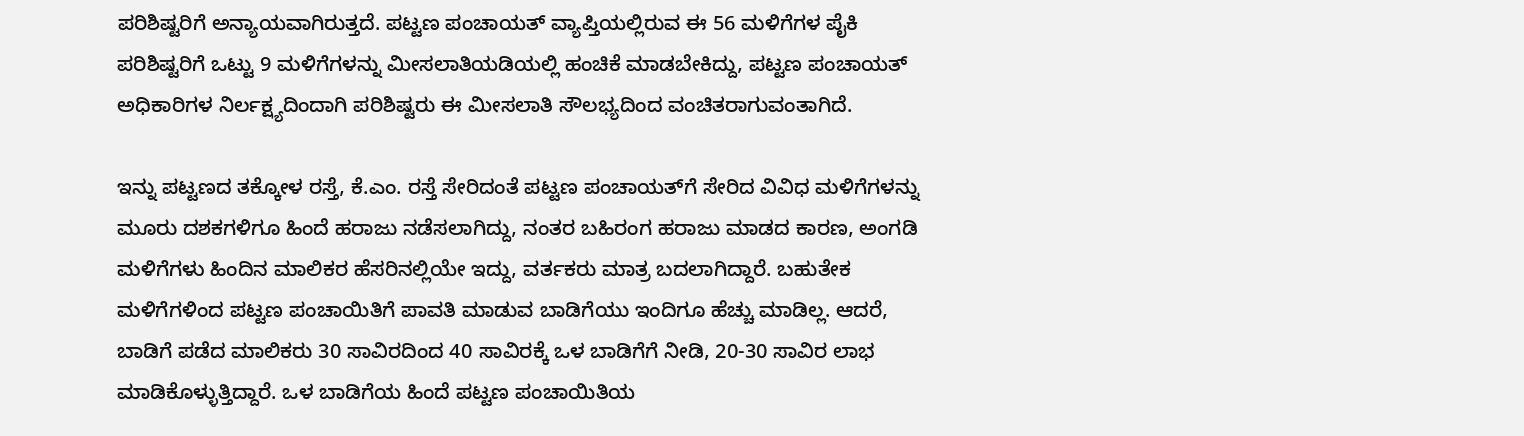ಪರಿಶಿಷ್ಟರಿಗೆ ಅನ್ಯಾಯವಾಗಿರುತ್ತದೆ. ಪಟ್ಟಣ ಪಂಚಾಯತ್ ವ್ಯಾಪ್ತಿಯಲ್ಲಿರುವ ಈ 56 ಮಳಿಗೆಗಳ ಪೈಕಿ   ಪರಿಶಿಷ್ಟರಿಗೆ ಒಟ್ಟು 9 ಮಳಿಗೆಗಳನ್ನು ಮೀಸಲಾತಿಯಡಿಯಲ್ಲಿ ಹಂಚಿಕೆ ಮಾಡಬೇಕಿದ್ದು, ಪಟ್ಟಣ ಪಂಚಾಯತ್ ಅಧಿಕಾರಿಗಳ ನಿರ್ಲಕ್ಷ್ಯದಿಂದಾಗಿ ಪರಿಶಿಷ್ಟರು ಈ ಮೀಸಲಾತಿ ಸೌಲಭ್ಯದಿಂದ ವಂಚಿತರಾಗುವಂತಾಗಿದೆ.

ಇನ್ನು ಪಟ್ಟಣದ ತಕ್ಕೋಳ ರಸ್ತೆ, ಕೆ.ಎಂ. ರಸ್ತೆ ಸೇರಿದಂತೆ ಪಟ್ಟಣ ಪಂಚಾಯತ್‌ಗೆ ಸೇರಿದ ವಿವಿಧ ಮಳಿಗೆಗಳನ್ನು ಮೂರು ದಶಕಗಳಿಗೂ ಹಿಂದೆ ಹರಾಜು ನಡೆಸಲಾಗಿದ್ದು, ನಂತರ ಬಹಿರಂಗ ಹರಾಜು ಮಾಡದ ಕಾರಣ, ಅಂಗಡಿ ಮಳಿಗೆಗಳು ಹಿಂದಿನ ಮಾಲಿಕರ ಹೆಸರಿನಲ್ಲಿಯೇ ಇದ್ದು, ವರ್ತಕರು ಮಾತ್ರ ಬದಲಾಗಿದ್ದಾರೆ. ಬಹುತೇಕ ಮಳಿಗೆಗಳಿಂದ ಪಟ್ಟಣ ಪಂಚಾಯಿತಿಗೆ ಪಾವತಿ ಮಾಡುವ ಬಾಡಿಗೆಯು ಇಂದಿಗೂ ಹೆಚ್ಚು ಮಾಡಿಲ್ಲ. ಆದರೆ, ಬಾಡಿಗೆ ಪಡೆದ ಮಾಲಿಕರು 30 ಸಾವಿರದಿಂದ 40 ಸಾವಿರಕ್ಕೆ ಒಳ ಬಾಡಿಗೆಗೆ ನೀಡಿ, 20-30 ಸಾವಿರ ಲಾಭ ಮಾಡಿಕೊಳ್ಳುತ್ತಿದ್ದಾರೆ. ಒಳ ಬಾಡಿಗೆಯ ಹಿಂದೆ ಪಟ್ಟಣ ಪಂಚಾಯಿತಿಯ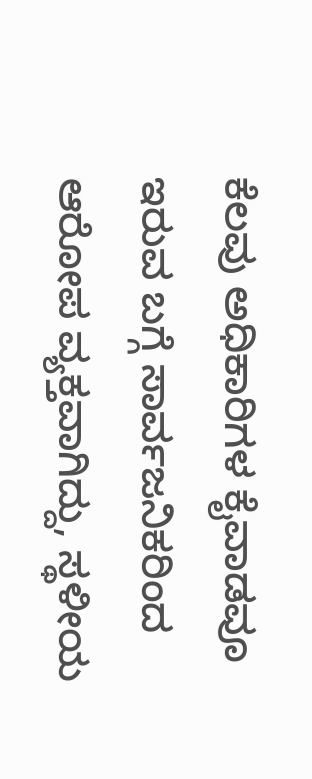ಕೆಲವು ಅಧಿಕಾರಿಗಳ ಕೈವಾಡವೂ ಇರುವ ಬಗ್ಗೆ ಸಾರ್ವಜನಿಕರಿಂದ ಆರೋಪ ವ್ಯಕ್ತವಾಗಿದ್ದು, ಸ್ಥಳೀಯ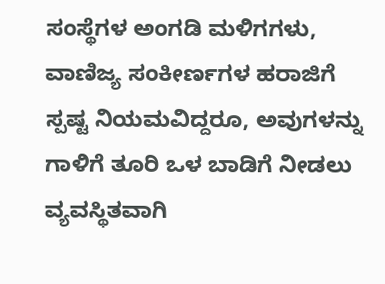ಸಂಸ್ಥೆಗಳ ಅಂಗಡಿ ಮಳಿಗಗಳು, ವಾಣಿಜ್ಯ ಸಂಕೀರ್ಣಗಳ ಹರಾಜಿಗೆ ಸ್ಪಷ್ಟ ನಿಯಮವಿದ್ದರೂ, ಅವುಗಳನ್ನು ಗಾಳಿಗೆ ತೂರಿ ಒಳ ಬಾಡಿಗೆ ನೀಡಲು ವ್ಯವಸ್ಥಿತವಾಗಿ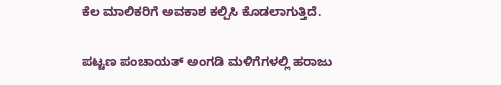ಕೆಲ ಮಾಲಿಕರಿಗೆ ಅವಕಾಶ ಕಲ್ಪಿಸಿ ಕೊಡಲಾಗುತ್ತಿದೆ.

ಪಟ್ಟಣ ಪಂಚಾಯತ್ ಅಂಗಡಿ ಮಳಿಗೆಗಳಲ್ಲಿ ಹರಾಜು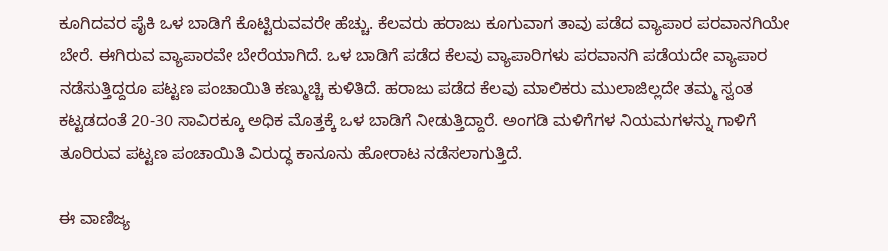ಕೂಗಿದವರ ಪೈಕಿ ಒಳ ಬಾಡಿಗೆ ಕೊಟ್ಟಿರುವವರೇ ಹೆಚ್ಚು. ಕೆಲವರು ಹರಾಜು ಕೂಗುವಾಗ ತಾವು ಪಡೆದ ವ್ಯಾಪಾರ ಪರವಾನಗಿಯೇ ಬೇರೆ. ಈಗಿರುವ ವ್ಯಾಪಾರವೇ ಬೇರೆಯಾಗಿದೆ. ಒಳ ಬಾಡಿಗೆ ಪಡೆದ ಕೆಲವು ವ್ಯಾಪಾರಿಗಳು ಪರವಾನಗಿ ಪಡೆಯದೇ ವ್ಯಾಪಾರ ನಡೆಸುತ್ತಿದ್ದರೂ ಪಟ್ಟಣ ಪಂಚಾಯಿತಿ ಕಣ್ಮುಚ್ಚಿ ಕುಳಿತಿದೆ. ಹರಾಜು ಪಡೆದ ಕೆಲವು ಮಾಲಿಕರು ಮುಲಾಜಿಲ್ಲದೇ ತಮ್ಮ ಸ್ವಂತ ಕಟ್ಟಡದಂತೆ 20-30 ಸಾವಿರಕ್ಕೂ ಅಧಿಕ ಮೊತ್ತಕ್ಕೆ ಒಳ ಬಾಡಿಗೆ ನೀಡುತ್ತಿದ್ದಾರೆ. ಅಂಗಡಿ ಮಳಿಗೆಗಳ ನಿಯಮಗಳನ್ನು ಗಾಳಿಗೆ ತೂರಿರುವ ಪಟ್ಟಣ ಪಂಚಾಯಿತಿ ವಿರುದ್ಧ ಕಾನೂನು ಹೋರಾಟ ನಡೆಸಲಾಗುತ್ತಿದೆ.

ಈ ವಾಣಿಜ್ಯ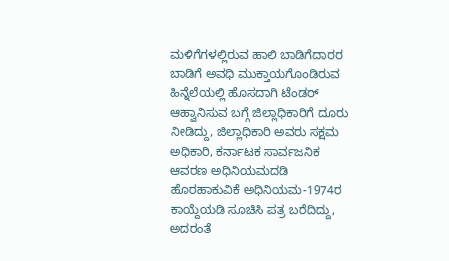ಮಳಿಗೆಗಳಲ್ಲಿರುವ ಹಾಲಿ ಬಾಡಿಗೆದಾರರ ಬಾಡಿಗೆ ಅವಧಿ ಮುಕ್ತಾಯಗೊಂಡಿರುವ ಹಿನ್ನೆಲೆಯಲ್ಲಿ ಹೊಸದಾಗಿ ಟೆಂಡರ್ ಆಹ್ವಾನಿಸುವ ಬಗ್ಗೆ ಜಿಲ್ಲಾಧಿಕಾರಿಗೆ ದೂರು ನೀಡಿದ್ದು, ಜಿಲ್ಲಾಧಿಕಾರಿ ಅವರು ಸಕ್ಷಮ ಅಧಿಕಾರಿ, ಕರ್ನಾಟಕ ಸಾರ್ವಜನಿಕ ಆವರಣ ಅಧಿನಿಯಮದಡಿ ಹೊರಹಾಕುವಿಕೆ ಅಧಿನಿಯಮ-1974ರ ಕಾಯ್ದೆಯಡಿ ಸೂಚಿಸಿ ಪತ್ರ ಬರೆದಿದ್ದು, ಅದರಂತೆ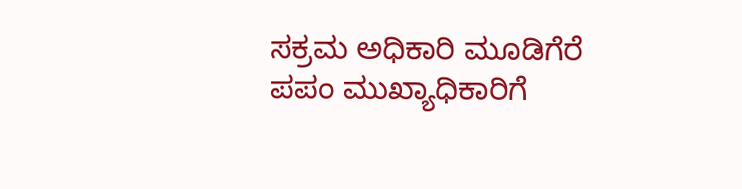ಸಕ್ರಮ ಅಧಿಕಾರಿ ಮೂಡಿಗೆರೆ ಪಪಂ ಮುಖ್ಯಾಧಿಕಾರಿಗೆ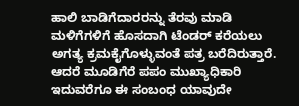ಹಾಲಿ ಬಾಡಿಗೆದಾರರನ್ನು ತೆರವು ಮಾಡಿ ಮಳಿಗೆಗಳಿಗೆ ಹೊಸದಾಗಿ ಟೆಂಡರ್ ಕರೆಯಲು ಅಗತ್ಯ ಕ್ರಮಕೈಗೊಳ್ಳುವಂತೆ ಪತ್ರ ಬರೆದಿರುತ್ತಾರೆ. ಆದರೆ ಮೂಡಿಗೆರೆ ಪಪಂ ಮುಖ್ಯಾಧಿಕಾರಿ ಇದುವರೆಗೂ ಈ ಸಂಬಂಧ ಯಾವುದೇ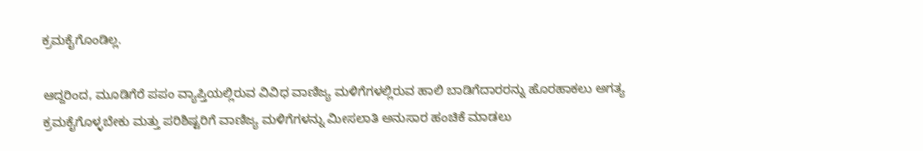ಕ್ರಮಕೈಗೊಂಡಿಲ್ಲ.

ಆದ್ದರಿಂದ, ಮೂಡಿಗೆರೆ ಪಪಂ ವ್ಯಾಪ್ತಿಯಲ್ಲಿರುವ ವಿವಿಧ ವಾಣಿಜ್ಯ ಮಳಿಗೆಗಳಲ್ಲಿರುವ ಹಾಲಿ ಬಾಡಿಗೆದಾರರನ್ನು ಹೊರಹಾಕಲು ಅಗತ್ಯ ಕ್ರಮಕೈಗೊಳ್ಳಬೇಕು ಮತ್ತು ಪರಿಶಿಷ್ಟರಿಗೆ ವಾಣಿಜ್ಯ ಮಳಿಗೆಗಳನ್ನು ಮೀಸಲಾತಿ ಅನುಸಾರ ಹಂಚಿಕೆ ಮಾಡಲು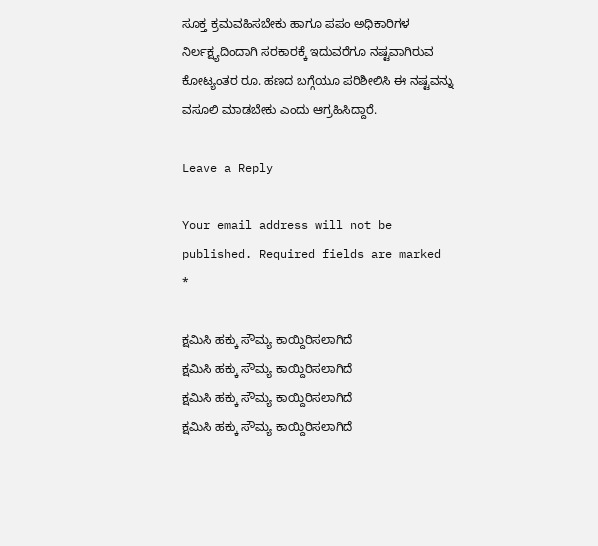ಸೂಕ್ತ ಕ್ರಮವಹಿಸಬೇಕು ಹಾಗೂ ಪಪಂ ಅಧಿಕಾರಿಗಳ ನಿರ್ಲಕ್ಷ್ಯದಿಂದಾಗಿ ಸರಕಾರಕ್ಕೆ ಇದುವರೆಗೂ ನಷ್ಟವಾಗಿರುವ ಕೋಟ್ಯಂತರ ರೂ. ಹಣದ ಬಗ್ಗೆಯೂ ಪರಿಶೀಲಿಸಿ ಈ ನಷ್ಟವನ್ನು ವಸೂಲಿ ಮಾಡಬೇಕು ಎಂದು ಆಗ್ರಹಿಸಿದ್ದಾರೆ.

Leave a Reply

Your email address will not be published. Required fields are marked *

ಕ್ಷಮಿಸಿ ಹಕ್ಕು ಸೌಮ್ಯ ಕಾಯ್ದಿರಿಸಲಾಗಿದೆ
ಕ್ಷಮಿಸಿ ಹಕ್ಕು ಸೌಮ್ಯ ಕಾಯ್ದಿರಿಸಲಾಗಿದೆ
ಕ್ಷಮಿಸಿ ಹಕ್ಕು ಸೌಮ್ಯ ಕಾಯ್ದಿರಿಸಲಾಗಿದೆ
ಕ್ಷಮಿಸಿ ಹಕ್ಕು ಸೌಮ್ಯ ಕಾಯ್ದಿರಿಸಲಾಗಿದೆ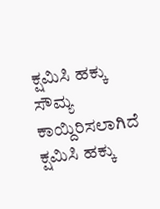ಕ್ಷಮಿಸಿ ಹಕ್ಕು ಸೌಮ್ಯ ಕಾಯ್ದಿರಿಸಲಾಗಿದೆ
ಕ್ಷಮಿಸಿ ಹಕ್ಕು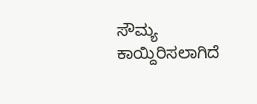ಸೌಮ್ಯ ಕಾಯ್ದಿರಿಸಲಾಗಿದೆ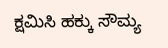ಕ್ಷಮಿಸಿ ಹಕ್ಕು ಸೌಮ್ಯ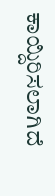ಕಾಯ್ದಿರಿಸಲಾಗಿದೆ